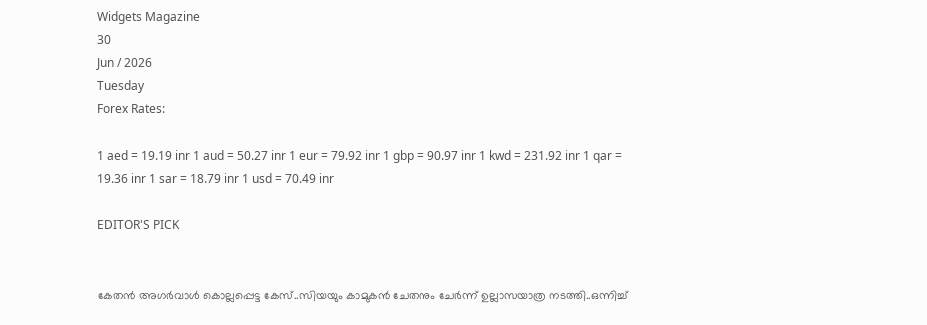Widgets Magazine
30
Jun / 2026
Tuesday
Forex Rates:

1 aed = 19.19 inr 1 aud = 50.27 inr 1 eur = 79.92 inr 1 gbp = 90.97 inr 1 kwd = 231.92 inr 1 qar = 19.36 inr 1 sar = 18.79 inr 1 usd = 70.49 inr

EDITOR'S PICK


കേതന്‍ അഗര്‍വാള്‍ കൊല്ലപ്പെട്ട കേസ്..സിയയും കാമുകന്‍ ചേതനും ചേർന്ന് ഉല്ലാസയാത്ര നടത്തി..ഒന്നിച്ച്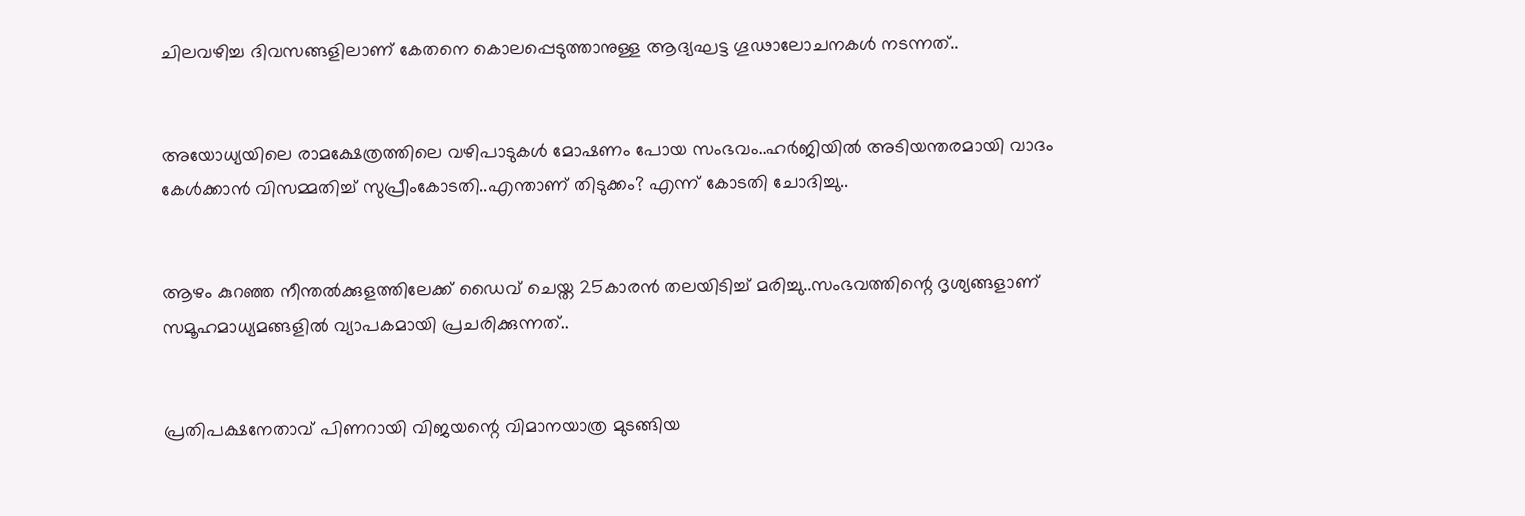ചിലവഴിച്ച ദിവസങ്ങളിലാണ് കേതനെ കൊലപ്പെടുത്താനുള്ള ആദ്യഘട്ട ഗൂഢാലോചനകള്‍ നടന്നത്..


അയോധ്യയിലെ രാമക്ഷേത്രത്തിലെ വഴിപാടുകൾ മോഷണം പോയ സംഭവം..ഹർജിയിൽ അടിയന്തരമായി വാദം കേൾക്കാൻ വിസമ്മതിച്ച് സുപ്രീംകോടതി..എന്താണ് തിടുക്കം? എന്ന് കോടതി ചോദിച്ചു..


ആഴം കുറഞ്ഞ നീന്തല്‍ക്കുളത്തിലേക്ക് ഡൈവ് ചെയ്ത 25കാരന്‍ തലയിടിച്ച് മരിച്ചു..സംഭവത്തിന്റെ ദൃശ്യങ്ങളാണ് സമൂഹമാധ്യമങ്ങളില്‍ വ്യാപകമായി പ്രചരിക്കുന്നത്..


പ്രതിപക്ഷനേതാവ് പിണറായി വിജയന്റെ വിമാനയാത്ര മുടങ്ങിയ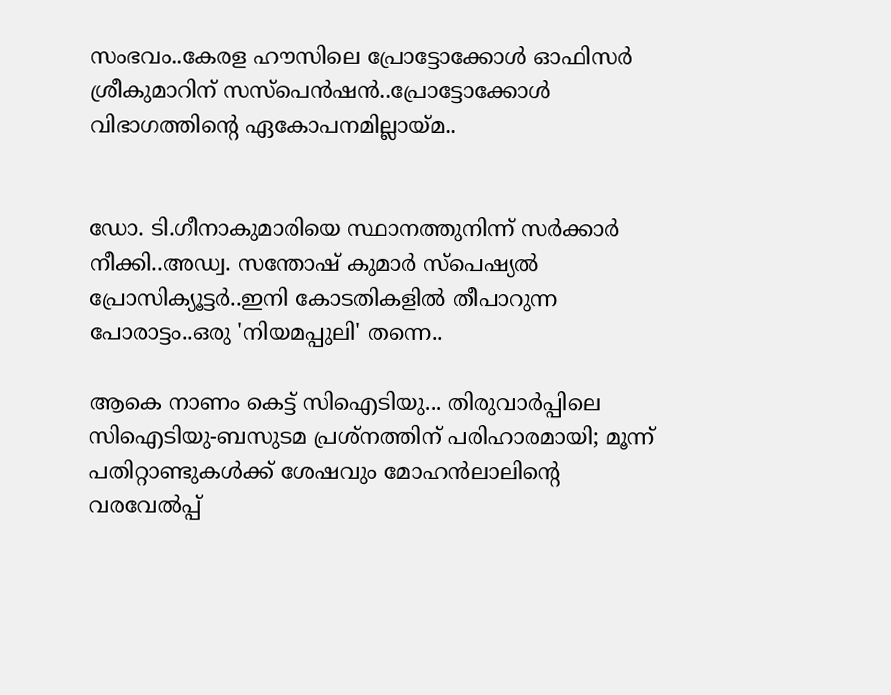സംഭവം..കേരള ഹൗസിലെ പ്രോട്ടോക്കോൾ ഓഫിസർ ശ്രീകുമാറിന് സസ്പെൻഷൻ..പ്രോട്ടോക്കോൾ വിഭാഗത്തിന്റെ ഏകോപനമില്ലായ്മ..


ഡോ. ടി.ഗീനാകുമാരിയെ സ്ഥാനത്തുനിന്ന് സർക്കാർ നീക്കി..അഡ്വ. സന്തോഷ് കുമാര്‍ സ്‌പെഷ്യല്‍ പ്രോസിക്യൂട്ടര്‍..ഇനി കോടതികളിൽ തീപാറുന്ന പോരാട്ടം..ഒരു 'നിയമപ്പുലി' തന്നെ..

ആകെ നാണം കെട്ട് സിഐടിയു... തിരുവാര്‍പ്പിലെ സിഐടിയു-ബസുടമ പ്രശ്‌നത്തിന് പരിഹാരമായി; മൂന്ന് പതിറ്റാണ്ടുകള്‍ക്ക് ശേഷവും മോഹന്‍ലാലിന്റെ വരവേല്‍പ്പ്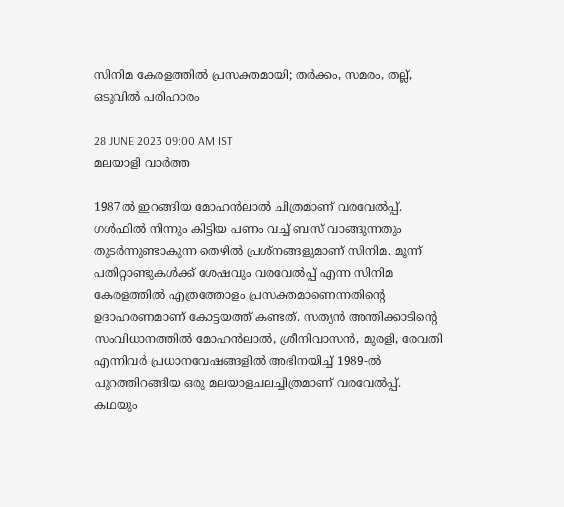സിനിമ കേരളത്തില്‍ പ്രസക്തമായി; തര്‍ക്കം, സമരം, തല്ല്, ഒടുവില്‍ പരിഹാരം

28 JUNE 2023 09:00 AM IST
മലയാളി വാര്‍ത്ത

1987ല്‍ ഇറങ്ങിയ മോഹന്‍ലാല്‍ ചിത്രമാണ് വരവേല്‍പ്പ്. ഗള്‍ഫില്‍ നിന്നും കിട്ടിയ പണം വച്ച് ബസ് വാങ്ങുന്നതും തുടര്‍ന്നുണ്ടാകുന്ന തെഴില്‍ പ്രശ്‌നങ്ങളുമാണ് സിനിമ. മൂന്ന് പതിറ്റാണ്ടുകള്‍ക്ക് ശേഷവും വരവേല്‍പ്പ് എന്ന സിനിമ കേരളത്തില്‍ എത്രത്തോളം പ്രസക്തമാണെന്നതിന്റെ ഉദാഹരണമാണ് കോട്ടയത്ത് കണ്ടത്. സത്യന്‍ അന്തിക്കാടിന്റെ സംവിധാനത്തില്‍ മോഹന്‍ലാല്‍, ശ്രീനിവാസന്‍, മുരളി, രേവതി എന്നിവര്‍ പ്രധാനവേഷങ്ങളില്‍ അഭിനയിച്ച് 1989-ല്‍ പുറത്തിറങ്ങിയ ഒരു മലയാളചലച്ചിത്രമാണ് വരവേല്‍പ്പ്. കഥയും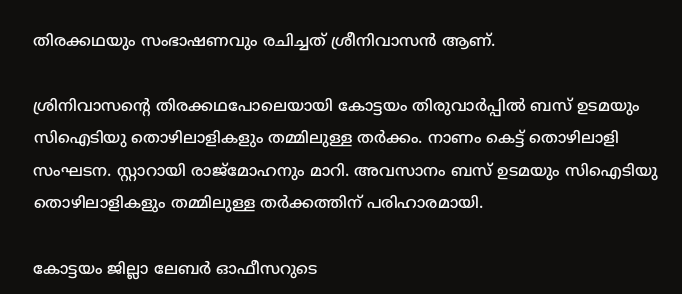തിരക്കഥയും സംഭാഷണവും രചിച്ചത് ശ്രീനിവാസന്‍ ആണ്.

ശ്രിനിവാസന്റെ തിരക്കഥപോലെയായി കോട്ടയം തിരുവാര്‍പ്പില്‍ ബസ് ഉടമയും സിഐടിയു തൊഴിലാളികളും തമ്മിലുള്ള തര്‍ക്കം. നാണം കെട്ട് തൊഴിലാളി സംഘടന. സ്റ്റാറായി രാജ്‌മോഹനും മാറി. അവസാനം ബസ് ഉടമയും സിഐടിയു തൊഴിലാളികളും തമ്മിലുള്ള തര്‍ക്കത്തിന് പരിഹാരമായി.

കോട്ടയം ജില്ലാ ലേബര്‍ ഓഫീസറുടെ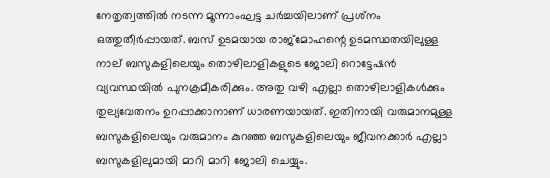നേതൃത്വത്തില്‍ നടന്ന മൂന്നാംഘട്ട ചര്‍ച്ചയിലാണ് പ്രശ്‌നം ഒത്തുതീര്‍പ്പായത്. ബസ് ഉടമയായ രാജ്‌മോഹന്റെ ഉടമസ്ഥതയിലുള്ള നാല് ബസുകളിലെയും തൊഴിലാളികളുടെ ജോലി റൊട്ടേഷന്‍ വ്യവസ്ഥയില്‍ പുനക്രമീകരിക്കും. അതു വഴി എല്ലാ തൊഴിലാളികള്‍ക്കും തുല്യവേതനം ഉറപ്പാക്കാനാണ് ധാരണയായത്. ഇതിനായി വരുമാനമുള്ള ബസുകളിലെയും വരുമാനം കുറഞ്ഞ ബസുകളിലെയും ജീവനക്കാര്‍ എല്ലാ ബസുകളിലുമായി മാറി മാറി ജോലി ചെയ്യും.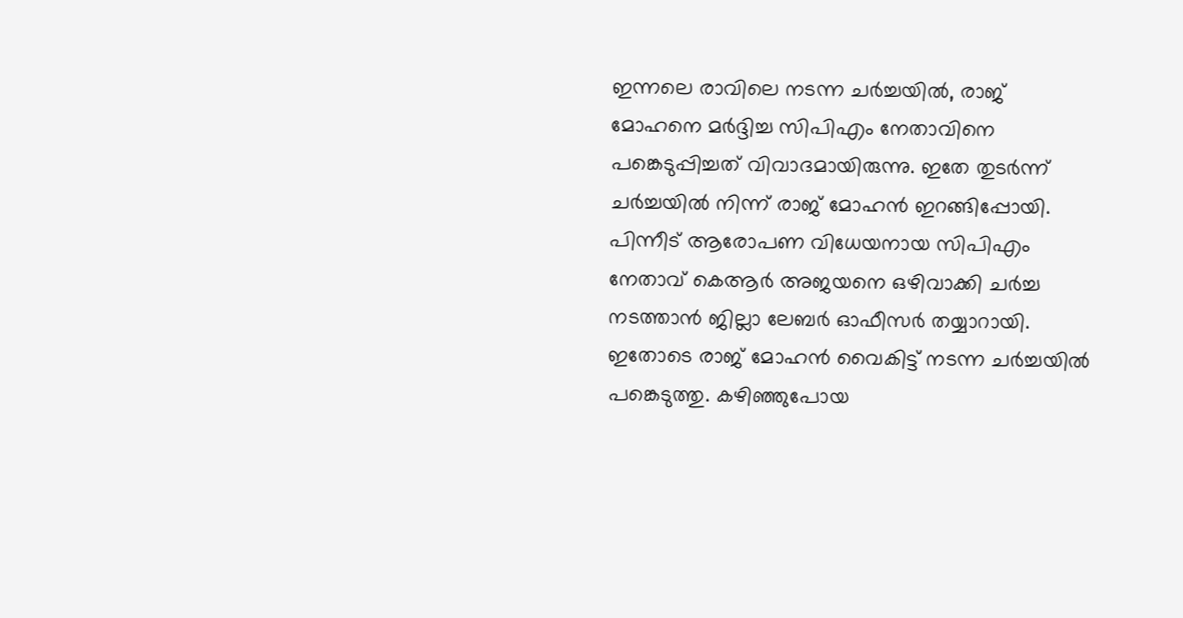ഇന്നലെ രാവിലെ നടന്ന ചര്‍ച്ചയില്‍, രാജ് മോഹനെ മര്‍ദ്ദിച്ച സിപിഎം നേതാവിനെ പങ്കെടുപ്പിച്ചത് വിവാദമായിരുന്നു. ഇതേ തുടര്‍ന്ന് ചര്‍ച്ചയില്‍ നിന്ന് രാജ് മോഹന്‍ ഇറങ്ങിപ്പോയി. പിന്നീട് ആരോപണ വിധേയനായ സിപിഎം നേതാവ് കെആര്‍ അജയനെ ഒഴിവാക്കി ചര്‍ച്ച നടത്താന്‍ ജില്ലാ ലേബര്‍ ഓഫീസര്‍ തയ്യാറായി. ഇതോടെ രാജ് മോഹന്‍ വൈകിട്ട് നടന്ന ചര്‍ച്ചയില്‍ പങ്കെടുത്തു. കഴിഞ്ഞുപോയ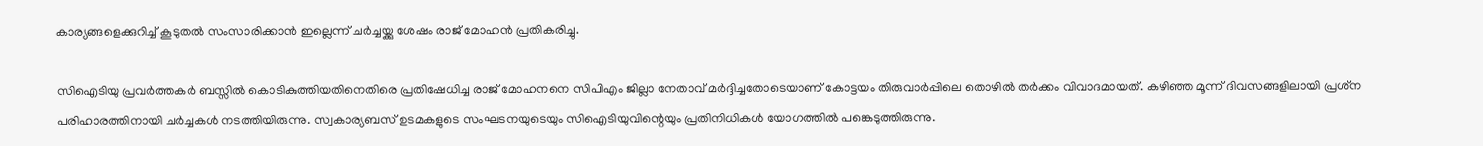കാര്യങ്ങളെക്കുറിച്ച് കൂടുതല്‍ സംസാരിക്കാന്‍ ഇല്ലെന്ന് ചര്‍ച്ചയ്ക്കു ശേഷം രാജ് മോഹന്‍ പ്രതികരിച്ചു.

സിഐടിയു പ്രവര്‍ത്തകര്‍ ബസ്സില്‍ കൊടികുത്തിയതിനെതിരെ പ്രതിഷേധിച്ച രാജ് മോഹനനെ സിപിഎം ജില്ലാ നേതാവ് മര്‍ദ്ദിച്ചതോടെയാണ് കോട്ടയം തിരുവാര്‍പ്പിലെ തൊഴില്‍ തര്‍ക്കം വിവാദമായത്. കഴിഞ്ഞ മൂന്ന് ദിവസങ്ങളിലായി പ്രശ്‌ന പരിഹാരത്തിനായി ചര്‍ച്ചകള്‍ നടത്തിയിരുന്നു. സ്വകാര്യബസ് ഉടമകളുടെ സംഘടനയുടെയും സിഐടിയുവിന്റെയും പ്രതിനിധികള്‍ യോഗത്തില്‍ പങ്കെടുത്തിരുന്നു.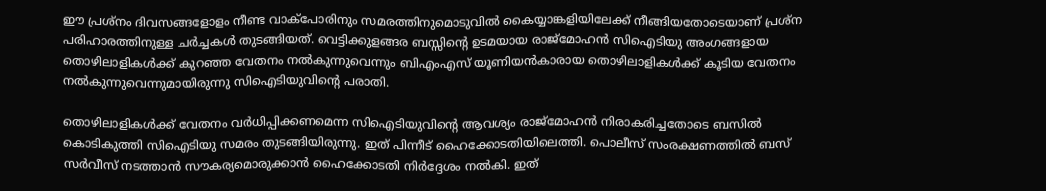ഈ പ്രശ്‌നം ദിവസങ്ങളോളം നീണ്ട വാക്‌പോരിനും സമരത്തിനുമൊടുവില്‍ കൈയ്യാങ്കളിയിലേക്ക് നീങ്ങിയതോടെയാണ് പ്രശ്‌ന പരിഹാരത്തിനുള്ള ചര്‍ച്ചകള്‍ തുടങ്ങിയത്. വെട്ടിക്കുളങ്ങര ബസ്സിന്റെ ഉടമയായ രാജ്‌മോഹന്‍ സിഐടിയു അംഗങ്ങളായ തൊഴിലാളികള്‍ക്ക് കുറഞ്ഞ വേതനം നല്‍കുന്നുവെന്നും ബിഎംഎസ് യൂണിയന്‍കാരായ തൊഴിലാളികള്‍ക്ക് കൂടിയ വേതനം നല്‍കുന്നുവെന്നുമായിരുന്നു സിഐടിയുവിന്റെ പരാതി.

തൊഴിലാളികള്‍ക്ക് വേതനം വര്‍ധിപ്പിക്കണമെന്ന സിഐടിയുവിന്റെ ആവശ്യം രാജ്‌മോഹന്‍ നിരാകരിച്ചതോടെ ബസില്‍ കൊടികുത്തി സിഐടിയു സമരം തുടങ്ങിയിരുന്നു. ഇത് പിന്നീട് ഹൈക്കോടതിയിലെത്തി. പൊലീസ് സംരക്ഷണത്തില്‍ ബസ് സര്‍വീസ് നടത്താന്‍ സൗകര്യമൊരുക്കാന്‍ ഹൈക്കോടതി നിര്‍ദ്ദേശം നല്‍കി. ഇത്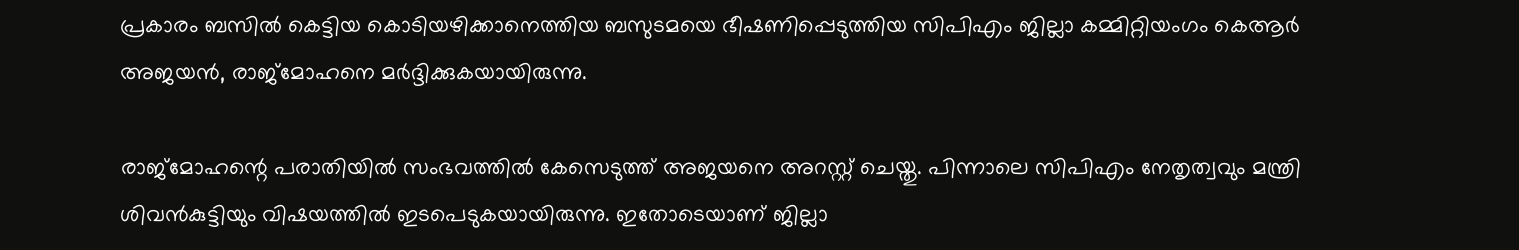പ്രകാരം ബസില്‍ കെട്ടിയ കൊടിയഴിക്കാനെത്തിയ ബസുടമയെ ഭീഷണിപ്പെടുത്തിയ സിപിഎം ജില്ലാ കമ്മിറ്റിയംഗം കെആര്‍ അജയന്‍, രാജ്‌മോഹനെ മര്‍ദ്ദിക്കുകയായിരുന്നു.

രാജ്‌മോഹന്റെ പരാതിയില്‍ സംഭവത്തില്‍ കേസെടുത്ത് അജയനെ അറസ്റ്റ് ചെയ്തു. പിന്നാലെ സിപിഎം നേതൃത്വവും മന്ത്രി ശിവന്‍കുട്ടിയും വിഷയത്തില്‍ ഇടപെടുകയായിരുന്നു. ഇതോടെയാണ് ജില്ലാ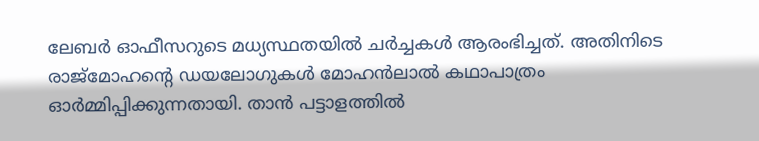ലേബര്‍ ഓഫീസറുടെ മധ്യസ്ഥതയില്‍ ചര്‍ച്ചകള്‍ ആരംഭിച്ചത്. അതിനിടെ രാജ്‌മോഹന്റെ ഡയലോഗുകള്‍ മോഹന്‍ലാല്‍ കഥാപാത്രം ഓര്‍മ്മിപ്പിക്കുന്നതായി. താന്‍ പട്ടാളത്തില്‍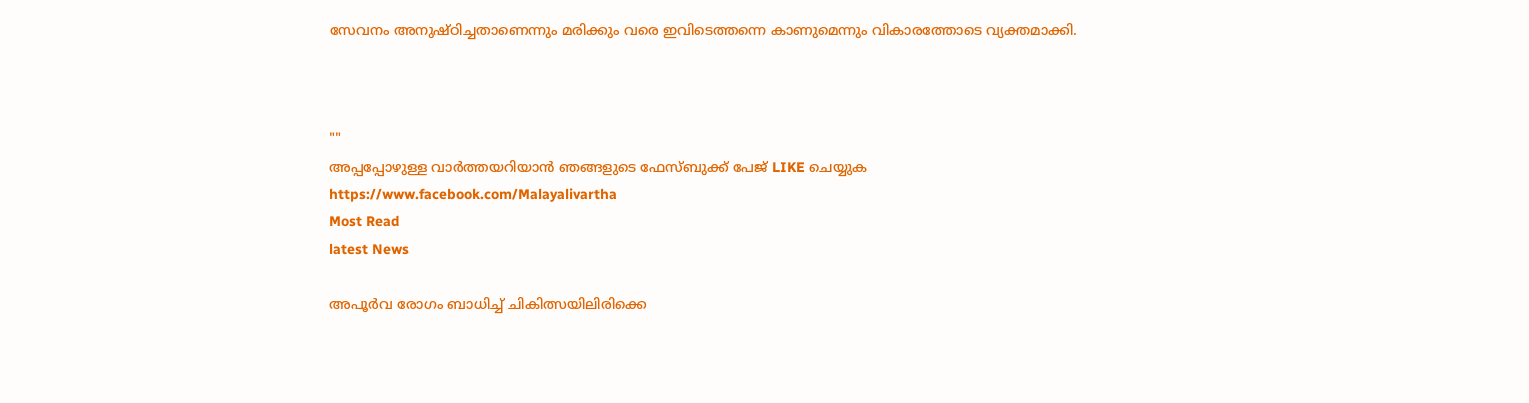സേവനം അനുഷ്ഠിച്ചതാണെന്നും മരിക്കും വരെ ഇവിടെത്തന്നെ കാണുമെന്നും വികാരത്തോടെ വ്യക്തമാക്കി.



""
അപ്പപ്പോഴുള്ള വാര്‍ത്തയറിയാന്‍ ഞങ്ങളുടെ ഫേസ്‌ബുക്ക്‌ പേജ് LIKE ചെയ്യുക
https://www.facebook.com/Malayalivartha
Most Read
latest News

അപൂര്‍വ രോഗം ബാധിച്ച് ചികിത്സയിലിരിക്കെ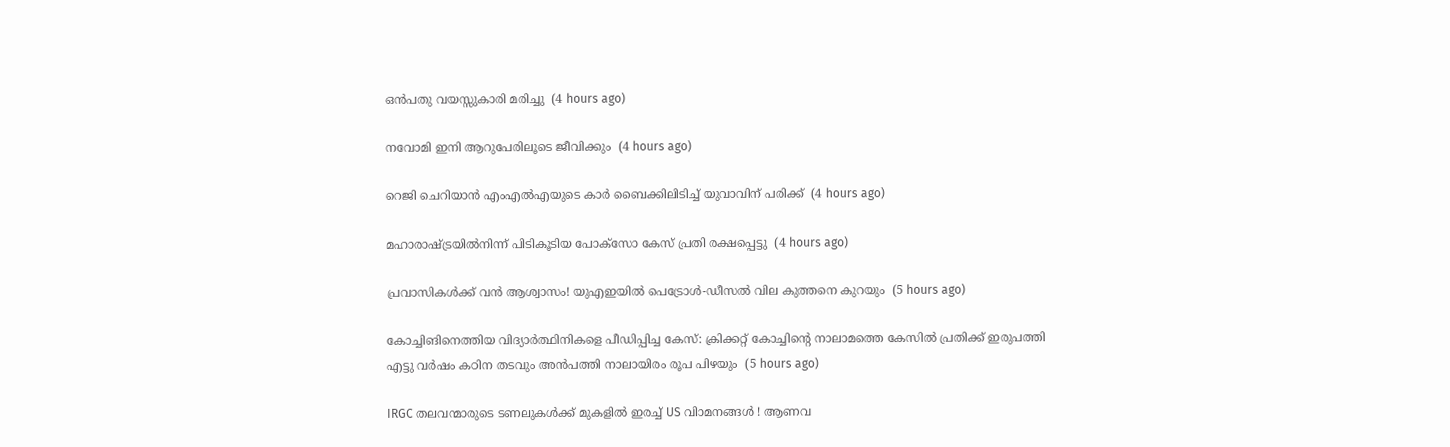ഒന്‍പതു വയസ്സുകാരി മരിച്ചു  (4 hours ago)

നവോമി ഇനി ആറുപേരിലൂടെ ജീവിക്കും  (4 hours ago)

റെജി ചെറിയാന്‍ എംഎല്‍എയുടെ കാര്‍ ബൈക്കിലിടിച്ച് യുവാവിന് പരിക്ക്  (4 hours ago)

മഹാരാഷ്ട്രയില്‍നിന്ന് പിടികൂടിയ പോക്‌സോ കേസ് പ്രതി രക്ഷപ്പെട്ടു  (4 hours ago)

പ്രവാസികൾക്ക് വൻ ആശ്വാസം! യുഎഇയിൽ പെട്രോൾ-ഡീസൽ വില കുത്തനെ കുറയും  (5 hours ago)

കോച്ചിങിനെത്തിയ വിദ്യാര്‍ത്ഥിനികളെ പീഡിപ്പിച്ച കേസ്: ക്രിക്കറ്റ് കോച്ചിന്റെ നാലാമത്തെ കേസില്‍ പ്രതിക്ക് ഇരുപത്തി എട്ടു വര്‍ഷം കഠിന തടവും അന്‍പത്തി നാലായിരം രൂപ പിഴയും  (5 hours ago)

IRGC തലവന്മാരുടെ ടണലുകള്‍ക്ക് മുകളില്‍ ഇരച്ച് US വിാമനങ്ങള്‍ ! ആണവ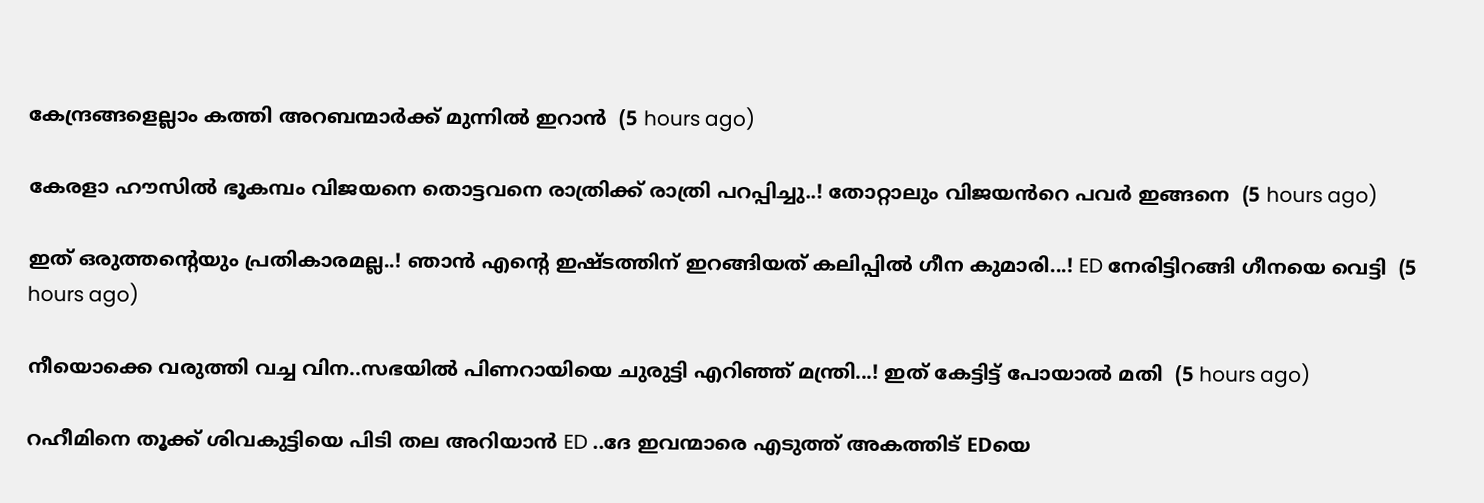കേന്ദ്രങ്ങളെല്ലാം കത്തി അറബന്മാര്‍ക്ക് മുന്നില്‍ ഇറാന്‍  (5 hours ago)

കേരളാ ഹൗസിൽ ഭൂകമ്പം വിജയനെ തൊട്ടവനെ രാത്രിക്ക് രാത്രി പറപ്പിച്ചു..! തോറ്റാലും വിജയൻറെ പവർ ഇങ്ങനെ  (5 hours ago)

ഇത് ഒരുത്തന്റെയും പ്രതികാരമല്ല..! ഞാൻ എന്റെ ഇഷ്ടത്തിന് ഇറങ്ങിയത് കലിപ്പിൽ ഗീന കുമാരി...! ED നേരിട്ടിറങ്ങി ഗീനയെ വെട്ടി  (5 hours ago)

നീയൊക്കെ വരുത്തി വച്ച വിന..സഭയിൽ പിണറായിയെ ചുരുട്ടി എറിഞ്ഞ് മന്ത്രി...! ഇത് കേട്ടിട്ട് പോയാൽ മതി  (5 hours ago)

റഹീമിനെ തൂക്ക് ശിവകുട്ടിയെ പിടി തല അറിയാൻ ED ..ദേ ഇവന്മാരെ എടുത്ത് അകത്തിട് EDയെ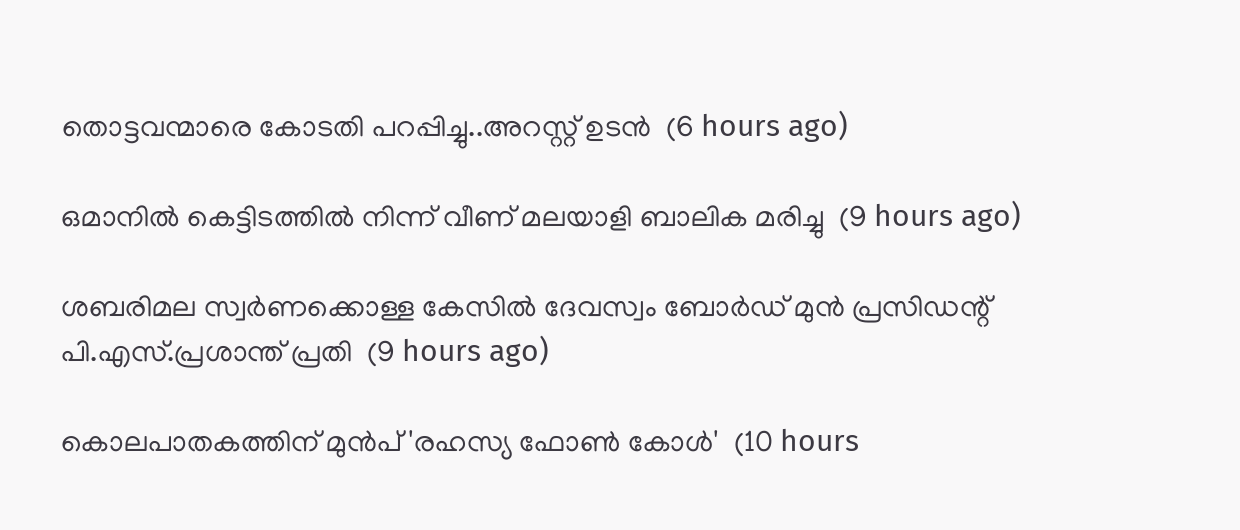തൊട്ടവന്മാരെ കോടതി പറപ്പിച്ചു..അറസ്റ്റ് ഉടൻ  (6 hours ago)

ഒമാനില്‍ കെട്ടിടത്തില്‍ നിന്ന് വീണ് മലയാളി ബാലിക മരിച്ചു  (9 hours ago)

ശബരിമല സ്വര്‍ണക്കൊള്ള കേസില്‍ ദേവസ്വം ബോര്‍ഡ് മുന്‍ പ്രസിഡന്റ് പി.എസ്.പ്രശാന്ത് പ്രതി  (9 hours ago)

കൊലപാതകത്തിന് മുൻപ് 'രഹസ്യ ഫോൺ കോൾ'  (10 hours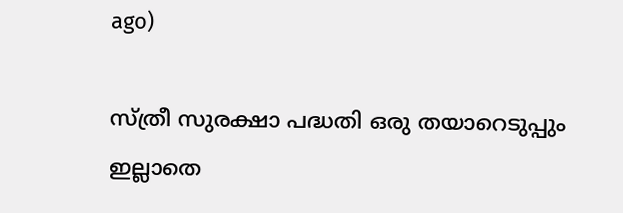ago)

സ്ത്രീ സുരക്ഷാ പദ്ധതി ഒരു തയാറെടുപ്പും ഇല്ലാതെ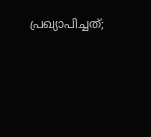പ്രഖ്യാപിച്ചത്;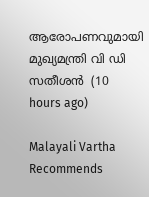ആരോപണവുമായി മുഖ്യമന്ത്രി വി ഡി സതീശൻ  (10 hours ago)

Malayali Vartha Recommends